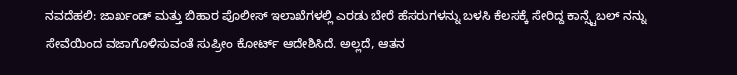ನವದೆಹಲಿ: ಜಾರ್ಖಂಡ್ ಮತ್ತು ಬಿಹಾರ ಪೊಲೀಸ್ ಇಲಾಖೆಗಳಲ್ಲಿ ಎರಡು ಬೇರೆ ಹೆಸರುಗಳನ್ನು ಬಳಸಿ ಕೆಲಸಕ್ಕೆ ಸೇರಿದ್ದ ಕಾನ್ಸ್ಟೆಬಲ್ ನನ್ನು ಸೇವೆಯಿಂದ ವಜಾಗೊಳಿಸುವಂತೆ ಸುಪ್ರೀಂ ಕೋರ್ಟ್ ಆದೇಶಿಸಿದೆ. ಅಲ್ಲದೆ, ಆತನ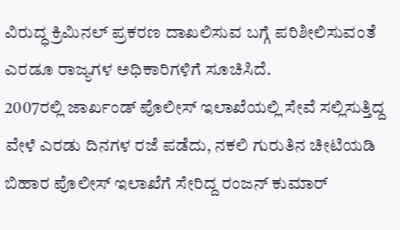ವಿರುದ್ಧ ಕ್ರಿಮಿನಲ್ ಪ್ರಕರಣ ದಾಖಲಿಸುವ ಬಗ್ಗೆ ಪರಿಶೀಲಿಸುವಂತೆ ಎರಡೂ ರಾಜ್ಯಗಳ ಅಧಿಕಾರಿಗಳಿಗೆ ಸೂಚಿಸಿದೆ.
2007ರಲ್ಲಿ ಜಾರ್ಖಂಡ್ ಪೊಲೀಸ್ ಇಲಾಖೆಯಲ್ಲಿ ಸೇವೆ ಸಲ್ಲಿಸುತ್ತಿದ್ದ ವೇಳೆ ಎರಡು ದಿನಗಳ ರಜೆ ಪಡೆದು, ನಕಲಿ ಗುರುತಿನ ಚೀಟಿಯಡಿ ಬಿಹಾರ ಪೊಲೀಸ್ ಇಲಾಖೆಗೆ ಸೇರಿದ್ದ ರಂಜನ್ ಕುಮಾರ್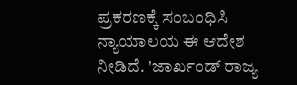ಪ್ರಕರಣಕ್ಕೆ ಸಂಬಂಧಿಸಿ ನ್ಯಾಯಾಲಯ ಈ ಆದೇಶ ನೀಡಿದೆ. 'ಜಾರ್ಖಂಡ್ ರಾಜ್ಯ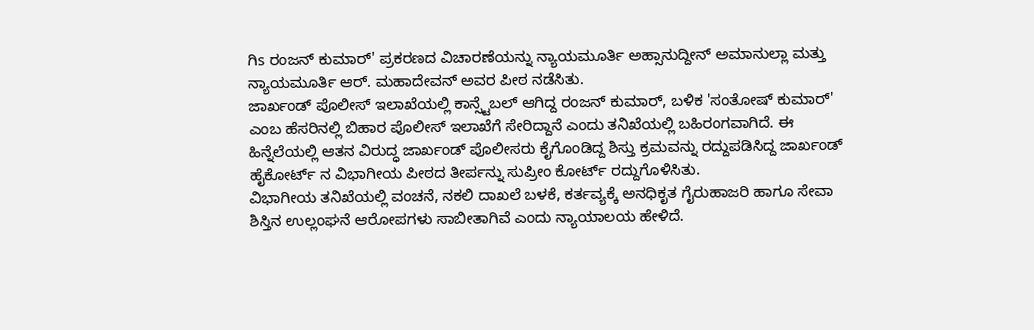ಗಿs ರಂಜನ್ ಕುಮಾರ್' ಪ್ರಕರಣದ ವಿಚಾರಣೆಯನ್ನು ನ್ಯಾಯಮೂರ್ತಿ ಅಹ್ಸಾನುದ್ದೀನ್ ಅಮಾನುಲ್ಲಾ ಮತ್ತು ನ್ಯಾಯಮೂರ್ತಿ ಆರ್. ಮಹಾದೇವನ್ ಅವರ ಪೀಠ ನಡೆಸಿತು.
ಜಾರ್ಖಂಡ್ ಪೊಲೀಸ್ ಇಲಾಖೆಯಲ್ಲಿ ಕಾನ್ಸ್ಟೆಬಲ್ ಆಗಿದ್ದ ರಂಜನ್ ಕುಮಾರ್, ಬಳಿಕ 'ಸಂತೋಷ್ ಕುಮಾರ್' ಎಂಬ ಹೆಸರಿನಲ್ಲಿ ಬಿಹಾರ ಪೊಲೀಸ್ ಇಲಾಖೆಗೆ ಸೇರಿದ್ದಾನೆ ಎಂದು ತನಿಖೆಯಲ್ಲಿ ಬಹಿರಂಗವಾಗಿದೆ. ಈ ಹಿನ್ನೆಲೆಯಲ್ಲಿ ಆತನ ವಿರುದ್ಧ ಜಾರ್ಖಂಡ್ ಪೊಲೀಸರು ಕೈಗೊಂಡಿದ್ದ ಶಿಸ್ತು ಕ್ರಮವನ್ನು ರದ್ದುಪಡಿಸಿದ್ದ ಜಾರ್ಖಂಡ್ ಹೈಕೋರ್ಟ್ ನ ವಿಭಾಗೀಯ ಪೀಠದ ತೀರ್ಪನ್ನು ಸುಪ್ರೀಂ ಕೋರ್ಟ್ ರದ್ದುಗೊಳಿಸಿತು.
ವಿಭಾಗೀಯ ತನಿಖೆಯಲ್ಲಿ ವಂಚನೆ, ನಕಲಿ ದಾಖಲೆ ಬಳಕೆ, ಕರ್ತವ್ಯಕ್ಕೆ ಅನಧಿಕೃತ ಗೈರುಹಾಜರಿ ಹಾಗೂ ಸೇವಾ ಶಿಸ್ತಿನ ಉಲ್ಲಂಘನೆ ಆರೋಪಗಳು ಸಾಬೀತಾಗಿವೆ ಎಂದು ನ್ಯಾಯಾಲಯ ಹೇಳಿದೆ.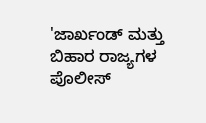'ಜಾರ್ಖಂಡ್ ಮತ್ತು ಬಿಹಾರ ರಾಜ್ಯಗಳ ಪೊಲೀಸ್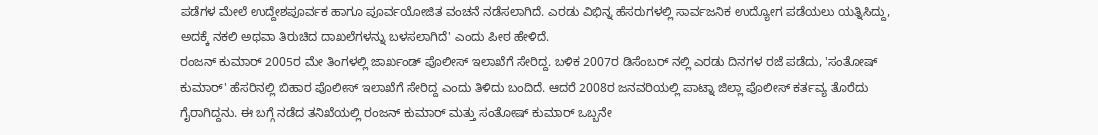ಪಡೆಗಳ ಮೇಲೆ ಉದ್ದೇಶಪೂರ್ವಕ ಹಾಗೂ ಪೂರ್ವಯೋಜಿತ ವಂಚನೆ ನಡೆಸಲಾಗಿದೆ. ಎರಡು ವಿಭಿನ್ನ ಹೆಸರುಗಳಲ್ಲಿ ಸಾರ್ವಜನಿಕ ಉದ್ಯೋಗ ಪಡೆಯಲು ಯತ್ನಿಸಿದ್ದು, ಅದಕ್ಕೆ ನಕಲಿ ಅಥವಾ ತಿರುಚಿದ ದಾಖಲೆಗಳನ್ನು ಬಳಸಲಾಗಿದೆ' ಎಂದು ಪೀಠ ಹೇಳಿದೆ.
ರಂಜನ್ ಕುಮಾರ್ 2005ರ ಮೇ ತಿಂಗಳಲ್ಲಿ ಜಾರ್ಖಂಡ್ ಪೊಲೀಸ್ ಇಲಾಖೆಗೆ ಸೇರಿದ್ದ. ಬಳಿಕ 2007ರ ಡಿಸೆಂಬರ್ ನಲ್ಲಿ ಎರಡು ದಿನಗಳ ರಜೆ ಪಡೆದು, 'ಸಂತೋಷ್ ಕುಮಾರ್' ಹೆಸರಿನಲ್ಲಿ ಬಿಹಾರ ಪೊಲೀಸ್ ಇಲಾಖೆಗೆ ಸೇರಿದ್ದ ಎಂದು ತಿಳಿದು ಬಂದಿದೆ. ಆದರೆ 2008ರ ಜನವರಿಯಲ್ಲಿ ಪಾಟ್ನಾ ಜಿಲ್ಲಾ ಪೊಲೀಸ್ ಕರ್ತವ್ಯ ತೊರೆದು ಗೈರಾಗಿದ್ದನು. ಈ ಬಗ್ಗೆ ನಡೆದ ತನಿಖೆಯಲ್ಲಿ ರಂಜನ್ ಕುಮಾರ್ ಮತ್ತು ಸಂತೋಷ್ ಕುಮಾರ್ ಒಬ್ಬನೇ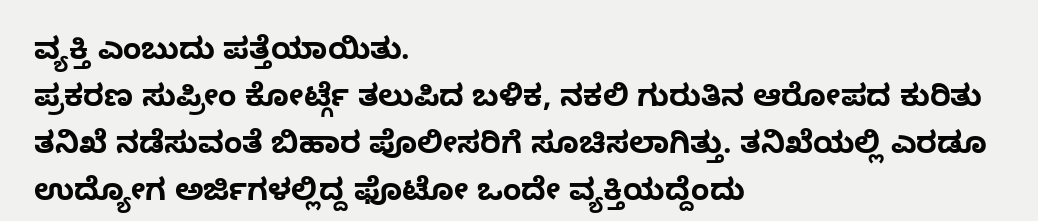ವ್ಯಕ್ತಿ ಎಂಬುದು ಪತ್ತೆಯಾಯಿತು.
ಪ್ರಕರಣ ಸುಪ್ರೀಂ ಕೋರ್ಟ್ಗೆ ತಲುಪಿದ ಬಳಿಕ, ನಕಲಿ ಗುರುತಿನ ಆರೋಪದ ಕುರಿತು ತನಿಖೆ ನಡೆಸುವಂತೆ ಬಿಹಾರ ಪೊಲೀಸರಿಗೆ ಸೂಚಿಸಲಾಗಿತ್ತು. ತನಿಖೆಯಲ್ಲಿ ಎರಡೂ ಉದ್ಯೋಗ ಅರ್ಜಿಗಳಲ್ಲಿದ್ದ ಫೊಟೋ ಒಂದೇ ವ್ಯಕ್ತಿಯದ್ದೆಂದು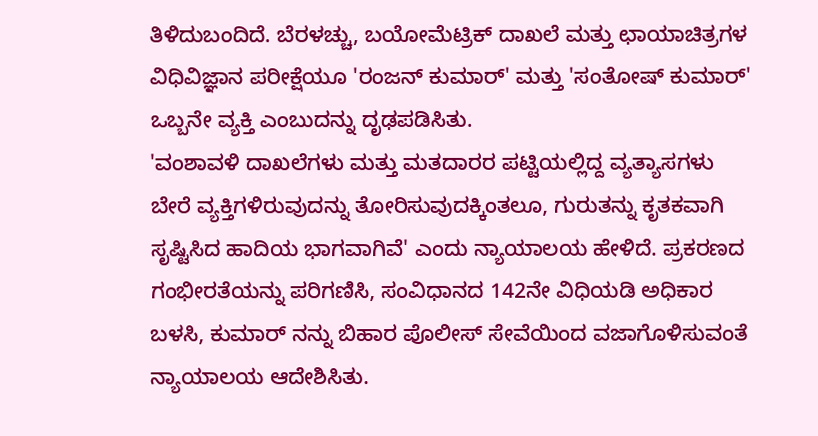ತಿಳಿದುಬಂದಿದೆ. ಬೆರಳಚ್ಚು, ಬಯೋಮೆಟ್ರಿಕ್ ದಾಖಲೆ ಮತ್ತು ಛಾಯಾಚಿತ್ರಗಳ ವಿಧಿವಿಜ್ಞಾನ ಪರೀಕ್ಷೆಯೂ 'ರಂಜನ್ ಕುಮಾರ್' ಮತ್ತು 'ಸಂತೋಷ್ ಕುಮಾರ್' ಒಬ್ಬನೇ ವ್ಯಕ್ತಿ ಎಂಬುದನ್ನು ದೃಢಪಡಿಸಿತು.
'ವಂಶಾವಳಿ ದಾಖಲೆಗಳು ಮತ್ತು ಮತದಾರರ ಪಟ್ಟಿಯಲ್ಲಿದ್ದ ವ್ಯತ್ಯಾಸಗಳು ಬೇರೆ ವ್ಯಕ್ತಿಗಳಿರುವುದನ್ನು ತೋರಿಸುವುದಕ್ಕಿಂತಲೂ, ಗುರುತನ್ನು ಕೃತಕವಾಗಿ ಸೃಷ್ಟಿಸಿದ ಹಾದಿಯ ಭಾಗವಾಗಿವೆ' ಎಂದು ನ್ಯಾಯಾಲಯ ಹೇಳಿದೆ. ಪ್ರಕರಣದ ಗಂಭೀರತೆಯನ್ನು ಪರಿಗಣಿಸಿ, ಸಂವಿಧಾನದ 142ನೇ ವಿಧಿಯಡಿ ಅಧಿಕಾರ ಬಳಸಿ, ಕುಮಾರ್ ನನ್ನು ಬಿಹಾರ ಪೊಲೀಸ್ ಸೇವೆಯಿಂದ ವಜಾಗೊಳಿಸುವಂತೆ ನ್ಯಾಯಾಲಯ ಆದೇಶಿಸಿತು.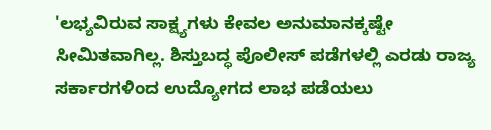'ಲಭ್ಯವಿರುವ ಸಾಕ್ಷ್ಯಗಳು ಕೇವಲ ಅನುಮಾನಕ್ಕಷ್ಟೇ ಸೀಮಿತವಾಗಿಲ್ಲ. ಶಿಸ್ತುಬದ್ಧ ಪೊಲೀಸ್ ಪಡೆಗಳಲ್ಲಿ ಎರಡು ರಾಜ್ಯ ಸರ್ಕಾರಗಳಿಂದ ಉದ್ಯೋಗದ ಲಾಭ ಪಡೆಯಲು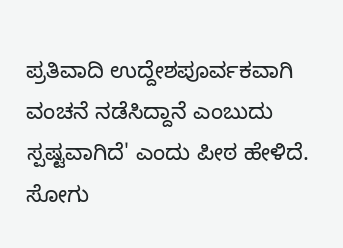ಪ್ರತಿವಾದಿ ಉದ್ದೇಶಪೂರ್ವಕವಾಗಿ ವಂಚನೆ ನಡೆಸಿದ್ದಾನೆ ಎಂಬುದು ಸ್ಪಷ್ಟವಾಗಿದೆ' ಎಂದು ಪೀಠ ಹೇಳಿದೆ.
ಸೋಗು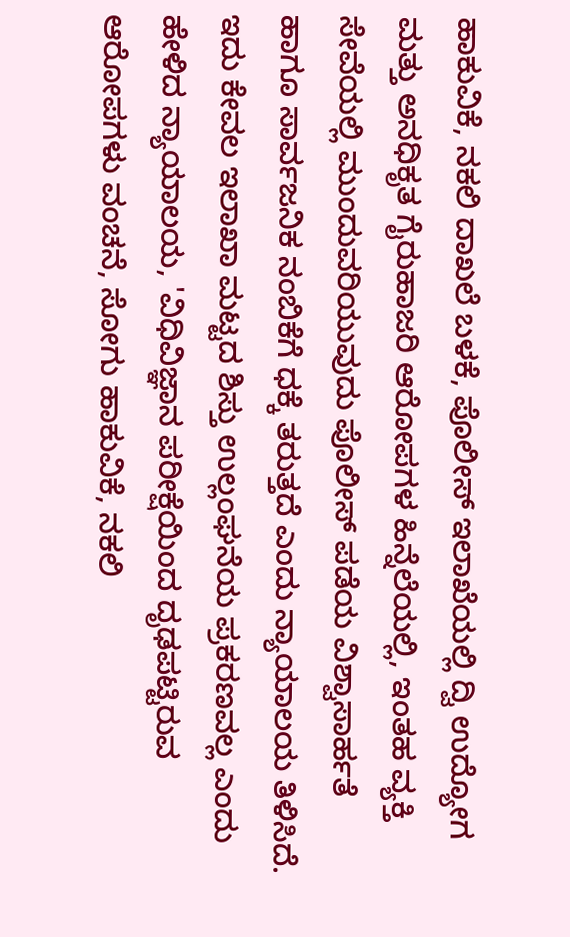ಹಾಕುವಿಕೆ, ನಕಲಿ ದಾಖಲೆ ಬಳಕೆ, ಪೊಲೀಸ್ ಇಲಾಖೆಯಲ್ಲಿ ದ್ವಿ ಉದ್ಯೋಗ ಮತ್ತು ಅನಧಿಕೃತ ಗೈರುಹಾಜರಿ ಆರೋಪಗಳ ಹಿನ್ನೆಲೆಯಲ್ಲಿ, ಇಂತಹ ವ್ಯಕ್ತಿ ಸೇವೆಯಲ್ಲಿ ಮುಂದುವರಿಯುವುದು ಪೊಲೀಸ್ ಪಡೆಯ ವಿಶ್ವಾಸಾರ್ಹತೆ ಹಾಗೂ ಸಾರ್ವಜನಿಕ ನಂಬಿಕೆಗೆ ಧಕ್ಕೆ ತರುತ್ತದೆ ಎಂದು ನ್ಯಾಯಾಲಯ ತಿಳಿಸಿದೆ.
ಇದು ಕೇವಲ ಇಲಾಖಾ ಮಟ್ಟದ ಶಿಸ್ತು ಉಲ್ಲಂಘನೆಯ ಪ್ರಕರಣವಲ್ಲ ಎಂದು ಹೇಳಿದ ನ್ಯಾಯಾಲಯ, 'ವಿಧಿವಿಜ್ಞಾನ ಪರೀಕ್ಷೆಯಿಂದ ದೃಢಪಟ್ಟಿರುವ ಆರೋಪಗಳು ವಂಚನೆ, ಸೋಗು ಹಾಕುವಿಕೆ, ನಕಲಿ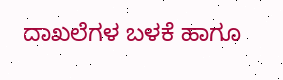ದಾಖಲೆಗಳ ಬಳಕೆ ಹಾಗೂ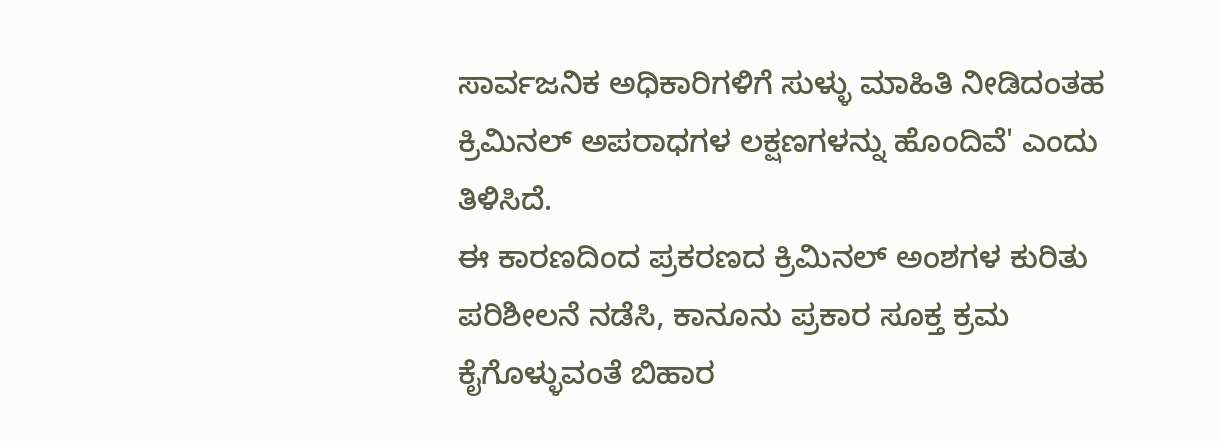ಸಾರ್ವಜನಿಕ ಅಧಿಕಾರಿಗಳಿಗೆ ಸುಳ್ಳು ಮಾಹಿತಿ ನೀಡಿದಂತಹ ಕ್ರಿಮಿನಲ್ ಅಪರಾಧಗಳ ಲಕ್ಷಣಗಳನ್ನು ಹೊಂದಿವೆ' ಎಂದು ತಿಳಿಸಿದೆ.
ಈ ಕಾರಣದಿಂದ ಪ್ರಕರಣದ ಕ್ರಿಮಿನಲ್ ಅಂಶಗಳ ಕುರಿತು ಪರಿಶೀಲನೆ ನಡೆಸಿ, ಕಾನೂನು ಪ್ರಕಾರ ಸೂಕ್ತ ಕ್ರಮ ಕೈಗೊಳ್ಳುವಂತೆ ಬಿಹಾರ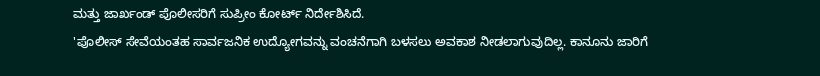ಮತ್ತು ಜಾರ್ಖಂಡ್ ಪೊಲೀಸರಿಗೆ ಸುಪ್ರೀಂ ಕೋರ್ಟ್ ನಿರ್ದೇಶಿಸಿದೆ.
'ಪೊಲೀಸ್ ಸೇವೆಯಂತಹ ಸಾರ್ವಜನಿಕ ಉದ್ಯೋಗವನ್ನು ವಂಚನೆಗಾಗಿ ಬಳಸಲು ಅವಕಾಶ ನೀಡಲಾಗುವುದಿಲ್ಲ. ಕಾನೂನು ಜಾರಿಗೆ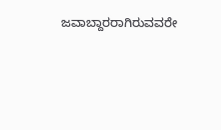ಜವಾಬ್ದಾರರಾಗಿರುವವರೇ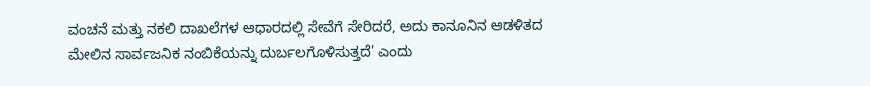ವಂಚನೆ ಮತ್ತು ನಕಲಿ ದಾಖಲೆಗಳ ಆಧಾರದಲ್ಲಿ ಸೇವೆಗೆ ಸೇರಿದರೆ, ಅದು ಕಾನೂನಿನ ಆಡಳಿತದ ಮೇಲಿನ ಸಾರ್ವಜನಿಕ ನಂಬಿಕೆಯನ್ನು ದುರ್ಬಲಗೊಳಿಸುತ್ತದೆ' ಎಂದು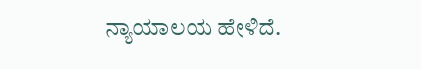ನ್ಯಾಯಾಲಯ ಹೇಳಿದೆ.